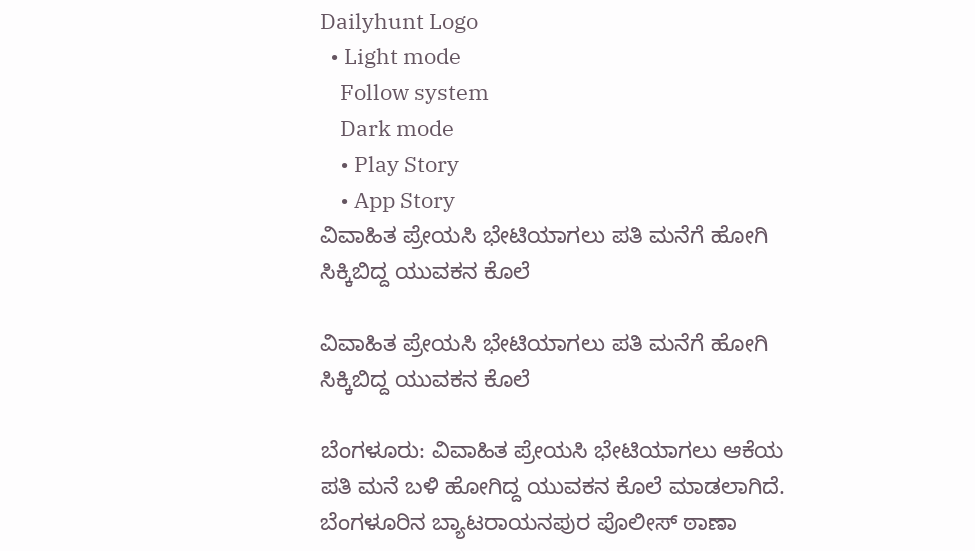Dailyhunt Logo
  • Light mode
    Follow system
    Dark mode
    • Play Story
    • App Story
ವಿವಾಹಿತ ಪ್ರೇಯಸಿ ಭೇಟಿಯಾಗಲು ಪತಿ ಮನೆಗೆ ಹೋಗಿ ಸಿಕ್ಕಿಬಿದ್ದ ಯುವಕನ ಕೊಲೆ

ವಿವಾಹಿತ ಪ್ರೇಯಸಿ ಭೇಟಿಯಾಗಲು ಪತಿ ಮನೆಗೆ ಹೋಗಿ ಸಿಕ್ಕಿಬಿದ್ದ ಯುವಕನ ಕೊಲೆ

ಬೆಂಗಳೂರು: ವಿವಾಹಿತ ಪ್ರೇಯಸಿ ಭೇಟಿಯಾಗಲು ಆಕೆಯ ಪತಿ ಮನೆ ಬಳಿ ಹೋಗಿದ್ದ ಯುವಕನ ಕೊಲೆ ಮಾಡಲಾಗಿದೆ. ಬೆಂಗಳೂರಿನ ಬ್ಯಾಟರಾಯನಪುರ ಪೊಲೀಸ್ ಠಾಣಾ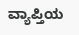ವ್ಯಾಪ್ತಿಯ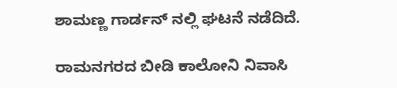ಶಾಮಣ್ಣ ಗಾರ್ಡನ್ ನಲ್ಲಿ ಘಟನೆ ನಡೆದಿದೆ.

ರಾಮನಗರದ ಬೀಡಿ ಕಾಲೋನಿ ನಿವಾಸಿ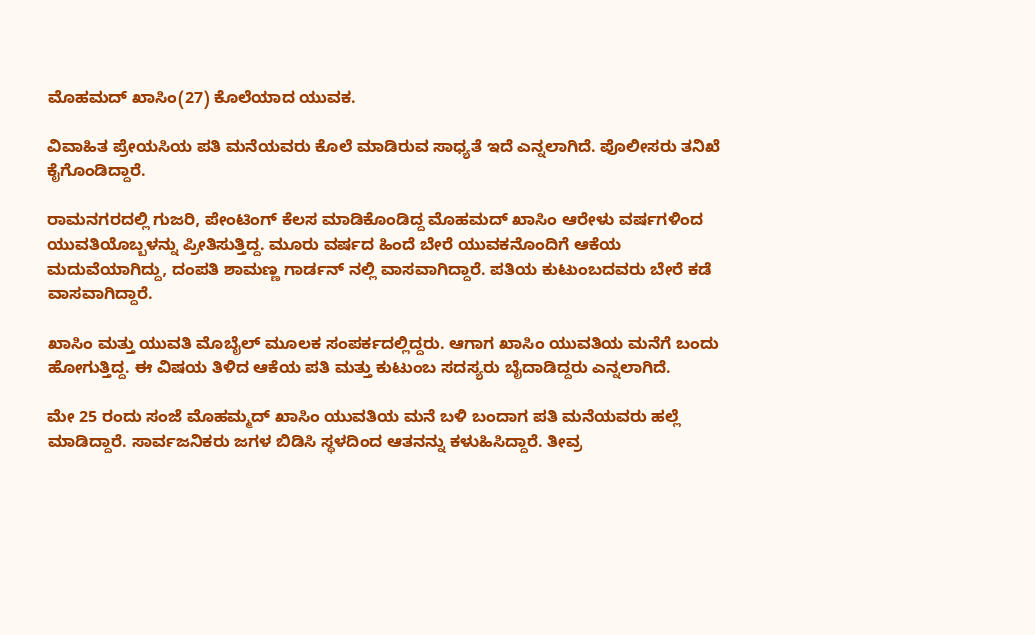ಮೊಹಮದ್ ಖಾಸಿಂ(27) ಕೊಲೆಯಾದ ಯುವಕ.

ವಿವಾಹಿತ ಪ್ರೇಯಸಿಯ ಪತಿ ಮನೆಯವರು ಕೊಲೆ ಮಾಡಿರುವ ಸಾಧ್ಯತೆ ಇದೆ ಎನ್ನಲಾಗಿದೆ. ಪೊಲೀಸರು ತನಿಖೆ ಕೈಗೊಂಡಿದ್ದಾರೆ.

ರಾಮನಗರದಲ್ಲಿ ಗುಜರಿ, ಪೇಂಟಿಂಗ್ ಕೆಲಸ ಮಾಡಿಕೊಂಡಿದ್ದ ಮೊಹಮದ್ ಖಾಸಿಂ ಆರೇಳು ವರ್ಷಗಳಿಂದ ಯುವತಿಯೊಬ್ಬಳನ್ನು ಪ್ರೀತಿಸುತ್ತಿದ್ದ. ಮೂರು ವರ್ಷದ ಹಿಂದೆ ಬೇರೆ ಯುವಕನೊಂದಿಗೆ ಆಕೆಯ ಮದುವೆಯಾಗಿದ್ದು, ದಂಪತಿ ಶಾಮಣ್ಣ ಗಾರ್ಡನ್ ನಲ್ಲಿ ವಾಸವಾಗಿದ್ದಾರೆ. ಪತಿಯ ಕುಟುಂಬದವರು ಬೇರೆ ಕಡೆ ವಾಸವಾಗಿದ್ದಾರೆ.

ಖಾಸಿಂ ಮತ್ತು ಯುವತಿ ಮೊಬೈಲ್ ಮೂಲಕ ಸಂಪರ್ಕದಲ್ಲಿದ್ದರು. ಆಗಾಗ ಖಾಸಿಂ ಯುವತಿಯ ಮನೆಗೆ ಬಂದು ಹೋಗುತ್ತಿದ್ದ. ಈ ವಿಷಯ ತಿಳಿದ ಆಕೆಯ ಪತಿ ಮತ್ತು ಕುಟುಂಬ ಸದಸ್ಯರು ಬೈದಾಡಿದ್ದರು ಎನ್ನಲಾಗಿದೆ.

ಮೇ 25 ರಂದು ಸಂಜೆ ಮೊಹಮ್ಮದ್ ಖಾಸಿಂ ಯುವತಿಯ ಮನೆ ಬಳಿ ಬಂದಾಗ ಪತಿ ಮನೆಯವರು ಹಲ್ಲೆ ಮಾಡಿದ್ದಾರೆ. ಸಾರ್ವಜನಿಕರು ಜಗಳ ಬಿಡಿಸಿ ಸ್ಥಳದಿಂದ ಆತನನ್ನು ಕಳುಹಿಸಿದ್ದಾರೆ. ತೀವ್ರ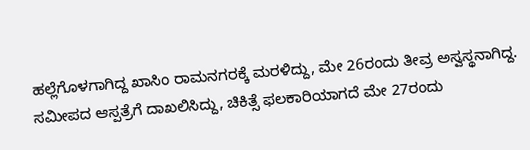ಹಲ್ಲೆಗೊಳಗಾಗಿದ್ದ ಖಾಸಿಂ ರಾಮನಗರಕ್ಕೆ ಮರಳಿದ್ದು, ಮೇ 26ರಂದು ತೀವ್ರ ಅಸ್ವಸ್ಥನಾಗಿದ್ದ. ಸಮೀಪದ ಆಸ್ಪತ್ರೆಗೆ ದಾಖಲಿಸಿದ್ದು, ಚಿಕಿತ್ಸೆ ಫಲಕಾರಿಯಾಗದೆ ಮೇ 27ರಂದು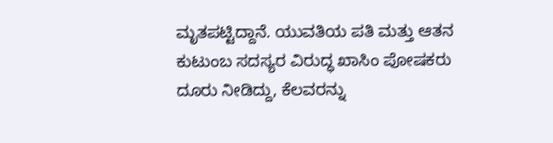ಮೃತಪಟ್ಟಿದ್ದಾನೆ. ಯುವತಿಯ ಪತಿ ಮತ್ತು ಆತನ ಕುಟುಂಬ ಸದಸ್ಯರ ವಿರುದ್ಧ ಖಾಸಿಂ ಪೋಷಕರು ದೂರು ನೀಡಿದ್ದು, ಕೆಲವರನ್ನು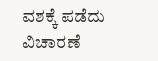ವಶಕ್ಕೆ ಪಡೆದು ವಿಚಾರಣೆ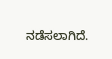ನಡೆಸಲಾಗಿದೆ.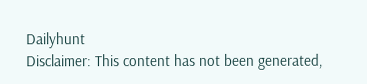Dailyhunt
Disclaimer: This content has not been generated,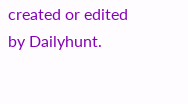created or edited by Dailyhunt.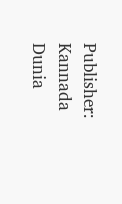Publisher: Kannada Dunia